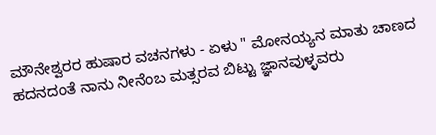ಮೌನೇಶ್ವರರ ಹುಷಾರ ವಚನಗಳು - ಏಳು " ಮೋನಯ್ಯನ ಮಾತು ಚಾಣದ ಹದನದಂತೆ ನಾನು ನೀನೆಂಬ ಮತ್ಸರವ ಬಿಟ್ಟು ಜ್ಞಾನವುಳ್ಳವರು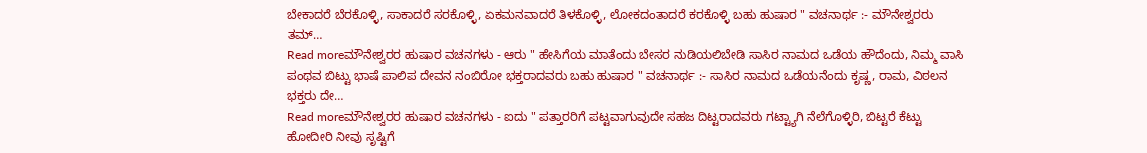ಬೇಕಾದರೆ ಬೆರಕೊಳ್ಳಿ, ಸಾಕಾದರೆ ಸರಕೊಳ್ಳಿ, ಏಕಮನವಾದರೆ ತಿಳಕೊಳ್ಳಿ, ಲೋಕದಂತಾದರೆ ಕರಕೊಳ್ಳಿ ಬಹು ಹುಷಾರ " ವಚನಾರ್ಥ :- ಮೌನೇಶ್ವರರು ತಮ್…
Read moreಮೌನೇಶ್ವರರ ಹುಷಾರ ವಚನಗಳು - ಆರು " ಹೇಸಿಗೆಯ ಮಾತೆಂದು ಬೇಸರ ನುಡಿಯಲಿಬೇಡಿ ಸಾಸಿರ ನಾಮದ ಒಡೆಯ ಹೌದೆಂದು, ನಿಮ್ಮ ವಾಸಿ ಪಂಥವ ಬಿಟ್ಟು ಭಾಷೆ ಪಾಲಿಪ ದೇವನ ನಂಬಿರೋ ಭಕ್ತರಾದವರು ಬಹು ಹುಷಾರ " ವಚನಾರ್ಥ :- ಸಾಸಿರ ನಾಮದ ಒಡೆಯನೆಂದು ಕೃಷ್ಣ, ರಾಮ, ವಿಠಲನ ಭಕ್ತರು ದೇ…
Read moreಮೌನೇಶ್ವರರ ಹುಷಾರ ವಚನಗಳು - ಐದು " ಪತ್ತಾರರಿಗೆ ಪಟ್ಟವಾಗುವುದೇ ಸಹಜ ದಿಟ್ಟರಾದವರು ಗಟ್ಟ್ಯಾಗಿ ನೆಲೆಗೊಳ್ಳಿರಿ, ಬಿಟ್ಟರೆ ಕೆಟ್ಟು ಹೋದೀರಿ ನೀವು ಸೃಷ್ಟಿಗೆ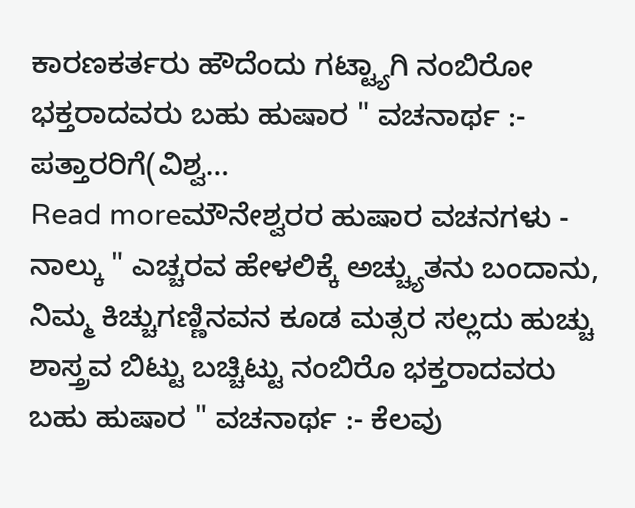ಕಾರಣಕರ್ತರು ಹೌದೆಂದು ಗಟ್ಟ್ಯಾಗಿ ನಂಬಿರೋ ಭಕ್ತರಾದವರು ಬಹು ಹುಷಾರ " ವಚನಾರ್ಥ :- ಪತ್ತಾರರಿಗೆ(ವಿಶ್ವ…
Read moreಮೌನೇಶ್ವರರ ಹುಷಾರ ವಚನಗಳು - ನಾಲ್ಕು " ಎಚ್ಚರವ ಹೇಳಲಿಕ್ಕೆ ಅಚ್ಚ್ಯುತನು ಬಂದಾನು, ನಿಮ್ಮ ಕಿಚ್ಚುಗಣ್ಣಿನವನ ಕೂಡ ಮತ್ಸರ ಸಲ್ಲದು ಹುಚ್ಚು ಶಾಸ್ತ್ರವ ಬಿಟ್ಟು ಬಚ್ಚಿಟ್ಟು ನಂಬಿರೊ ಭಕ್ತರಾದವರು ಬಹು ಹುಷಾರ " ವಚನಾರ್ಥ :- ಕೆಲವು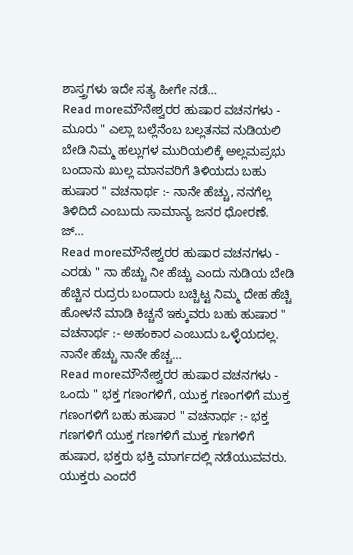ಶಾಸ್ತ್ರಗಳು ಇದೇ ಸತ್ಯ ಹೀಗೇ ನಡೆ…
Read moreಮೌನೇಶ್ವರರ ಹುಷಾರ ವಚನಗಳು - ಮೂರು " ಎಲ್ಲಾ ಬಲ್ಲೆನೆಂಬ ಬಲ್ಲತನವ ನುಡಿಯಲಿ ಬೇಡಿ ನಿಮ್ಮ ಹಲ್ಲುಗಳ ಮುರಿಯಲಿಕ್ಕೆ ಅಲ್ಲಮಪ್ರಭು ಬಂದಾನು ಖುಲ್ಲ ಮಾನವರಿಗೆ ತಿಳಿಯದು ಬಹು ಹುಷಾರ " ವಚನಾರ್ಥ :- ನಾನೇ ಹೆಚ್ಚು, ನನಗೆಲ್ಲ ತಿಳಿದಿದೆ ಎಂಬುದು ಸಾಮಾನ್ಯ ಜನರ ಧೋರಣೆ. ಜ್…
Read moreಮೌನೇಶ್ವರರ ಹುಷಾರ ವಚನಗಳು - ಎರಡು " ನಾ ಹೆಚ್ಚು ನೀ ಹೆಚ್ಚು ಎಂದು ನುಡಿಯ ಬೇಡಿ ಹೆಚ್ಚಿನ ರುದ್ರರು ಬಂದಾರು ಬಚ್ಚಿಟ್ಟ ನಿಮ್ಮ ದೇಹ ಹೆಚ್ಚಿ ಹೋಳನೆ ಮಾಡಿ ಕಿಚ್ಚನೆ ಇಕ್ಕುವರು ಬಹು ಹುಷಾರ " ವಚನಾರ್ಥ :- ಅಹಂಕಾರ ಎಂಬುದು ಒಳ್ಳೆಯದಲ್ಲ. ನಾನೇ ಹೆಚ್ಚು ನಾನೇ ಹೆಚ್ಚ…
Read moreಮೌನೇಶ್ವರರ ಹುಷಾರ ವಚನಗಳು - ಒಂದು " ಭಕ್ತ ಗಣಂಗಳಿಗೆ, ಯುಕ್ತ ಗಣಂಗಳಿಗೆ ಮುಕ್ತ ಗಣಂಗಳಿಗೆ ಬಹು ಹುಷಾರ " ವಚನಾರ್ಥ :- ಭಕ್ತ ಗಣಗಳಿಗೆ ಯುಕ್ತ ಗಣಗಳಿಗೆ ಮುಕ್ತ ಗಣಗಳಿಗೆ ಹುಷಾರ, ಭಕ್ತರು ಭಕ್ತಿ ಮಾರ್ಗದಲ್ಲಿ ನಡೆಯುವವರು. ಯುಕ್ತರು ಎಂದರೆ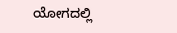ಯೋಗದಲ್ಲಿ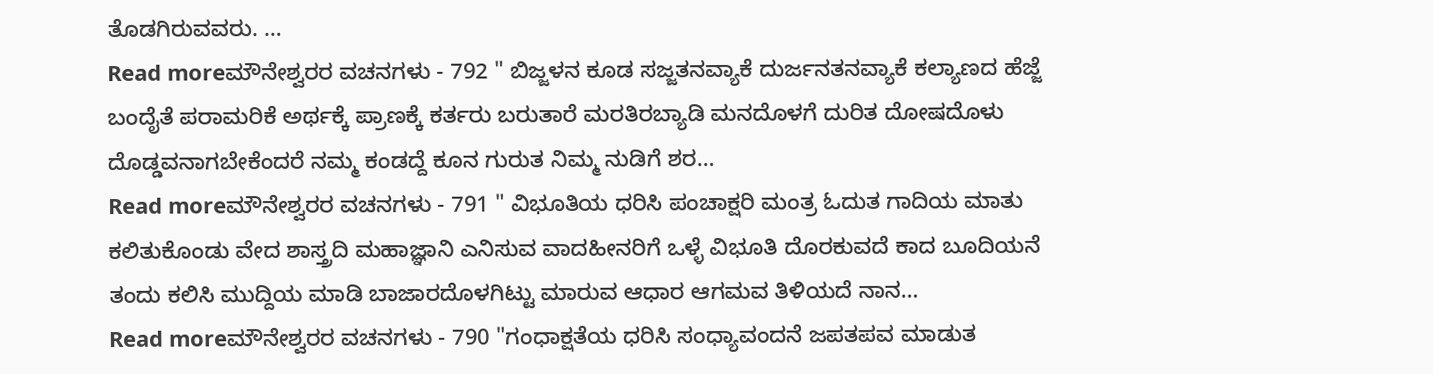ತೊಡಗಿರುವವರು. …
Read moreಮೌನೇಶ್ವರರ ವಚನಗಳು - 792 " ಬಿಜ್ಜಳನ ಕೂಡ ಸಜ್ಜತನವ್ಯಾಕೆ ದುರ್ಜನತನವ್ಯಾಕೆ ಕಲ್ಯಾಣದ ಹೆಜ್ಜೆ ಬಂದೈತೆ ಪರಾಮರಿಕೆ ಅರ್ಥಕ್ಕೆ ಪ್ರಾಣಕ್ಕೆ ಕರ್ತರು ಬರುತಾರೆ ಮರತಿರಬ್ಯಾಡಿ ಮನದೊಳಗೆ ದುರಿತ ದೋಷದೊಳು ದೊಡ್ಡವನಾಗಬೇಕೆಂದರೆ ನಮ್ಮ ಕಂಡದ್ದೆ ಕೂನ ಗುರುತ ನಿಮ್ಮ ನುಡಿಗೆ ಶರ…
Read moreಮೌನೇಶ್ವರರ ವಚನಗಳು - 791 " ವಿಭೂತಿಯ ಧರಿಸಿ ಪಂಚಾಕ್ಷರಿ ಮಂತ್ರ ಓದುತ ಗಾದಿಯ ಮಾತು ಕಲಿತುಕೊಂಡು ವೇದ ಶಾಸ್ತ್ರದಿ ಮಹಾಜ್ಞಾನಿ ಎನಿಸುವ ವಾದಹೀನರಿಗೆ ಒಳ್ಳೆ ವಿಭೂತಿ ದೊರಕುವದೆ ಕಾದ ಬೂದಿಯನೆ ತಂದು ಕಲಿಸಿ ಮುದ್ದಿಯ ಮಾಡಿ ಬಾಜಾರದೊಳಗಿಟ್ಟು ಮಾರುವ ಆಧಾರ ಆಗಮವ ತಿಳಿಯದೆ ನಾನ…
Read moreಮೌನೇಶ್ವರರ ವಚನಗಳು - 790 "ಗಂಧಾಕ್ಷತೆಯ ಧರಿಸಿ ಸಂಧ್ಯಾವಂದನೆ ಜಪತಪವ ಮಾಡುತ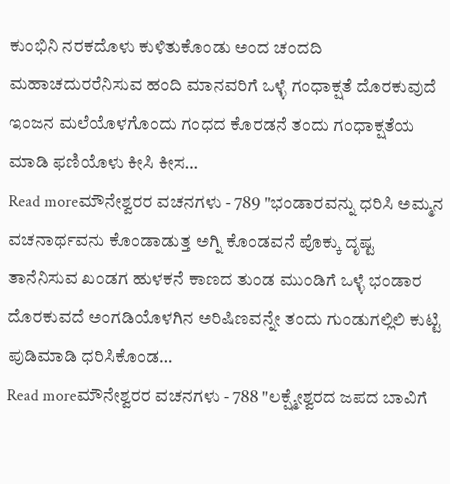ಕುಂಭಿನಿ ನರಕದೊಳು ಕುಳಿತುಕೊಂಡು ಅಂದ ಚಂದದಿ ಮಹಾಚದುರರೆನಿಸುವ ಹಂದಿ ಮಾನವರಿಗೆ ಒಳ್ಳೆ ಗಂಧಾಕ್ಷತೆ ದೊರಕುವುದೆ ಇಂಜನ ಮಲೆಯೊಳಗೊಂದು ಗಂಧದ ಕೊರಡನೆ ತಂದು ಗಂಧಾಕ್ಷತೆಯ ಮಾಡಿ ಫಣಿಯೊಳು ಕೀಸಿ ಕೀಸ…
Read moreಮೌನೇಶ್ವರರ ವಚನಗಳು - 789 "ಭಂಡಾರವನ್ನು ಧರಿಸಿ ಅಮ್ಮನ ವಚನಾರ್ಥವನು ಕೊಂಡಾಡುತ್ತ ಅಗ್ನಿ ಕೊಂಡವನೆ ಪೊಕ್ಕು ದೃಷ್ಟ ತಾನೆನಿಸುವ ಖಂಡಗ ಹುಳಕನೆ ಕಾಣದ ತುಂಡ ಮುಂಡಿಗೆ ಒಳ್ಳೆ ಭಂಡಾರ ದೊರಕುವದೆ ಅಂಗಡಿಯೊಳಗಿನ ಅರಿಷಿಣವನ್ನೇ ತಂದು ಗುಂಡುಗಲ್ಲಿಲಿ ಕುಟ್ಟಿ ಪುಡಿಮಾಡಿ ಧರಿಸಿಕೊಂಡ…
Read moreಮೌನೇಶ್ವರರ ವಚನಗಳು - 788 "ಲಕ್ಷ್ಮೇಶ್ವರದ ಜಪದ ಬಾವಿಗೆ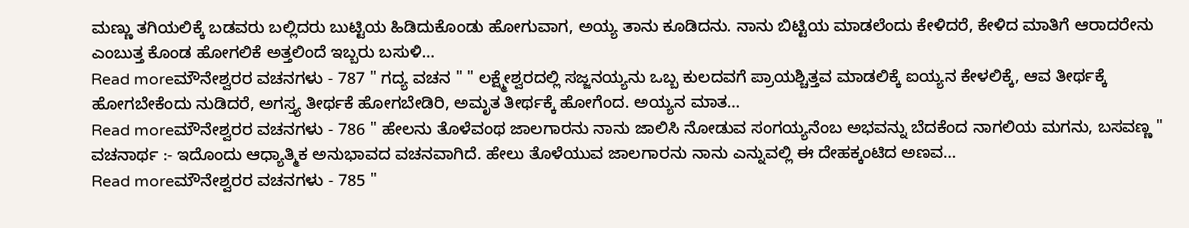ಮಣ್ಣು ತಗಿಯಲಿಕ್ಕೆ ಬಡವರು ಬಲ್ಲಿದರು ಬುಟ್ಟಿಯ ಹಿಡಿದುಕೊಂಡು ಹೋಗುವಾಗ, ಅಯ್ಯ ತಾನು ಕೂಡಿದನು. ನಾನು ಬಿಟ್ಟಿಯ ಮಾಡಲೆಂದು ಕೇಳಿದರೆ, ಕೇಳಿದ ಮಾತಿಗೆ ಆರಾದರೇನು ಎಂಬುತ್ತ ಕೊಂಡ ಹೋಗಲಿಕೆ ಅತ್ತಲಿಂದೆ ಇಬ್ಬರು ಬಸುಳಿ…
Read moreಮೌನೇಶ್ವರರ ವಚನಗಳು - 787 " ಗದ್ಯ ವಚನ " " ಲಕ್ಷ್ಮೇಶ್ವರದಲ್ಲಿ ಸಜ್ಜನಯ್ಯನು ಒಬ್ಬ ಕುಲದವಗೆ ಪ್ರಾಯಶ್ಚಿತ್ತವ ಮಾಡಲಿಕ್ಕೆ ಐಯ್ಯನ ಕೇಳಲಿಕ್ಕೆ, ಆವ ತೀರ್ಥಕ್ಕೆ ಹೋಗಬೇಕೆಂದು ನುಡಿದರೆ, ಅಗಸ್ತ್ಯ ತೀರ್ಥಕೆ ಹೋಗಬೇಡಿರಿ, ಅಮೃತ ತೀರ್ಥಕ್ಕೆ ಹೋಗೆಂದ. ಅಯ್ಯನ ಮಾತ…
Read moreಮೌನೇಶ್ವರರ ವಚನಗಳು - 786 " ಹೇಲನು ತೊಳೆವಂಥ ಜಾಲಗಾರನು ನಾನು ಜಾಲಿಸಿ ನೋಡುವ ಸಂಗಯ್ಯನೆಂಬ ಅಭವನ್ನು ಬೆದಕೆಂದ ನಾಗಲಿಯ ಮಗನು, ಬಸವಣ್ಣ " ವಚನಾರ್ಥ :- ಇದೊಂದು ಆಧ್ಯಾತ್ಮಿಕ ಅನುಭಾವದ ವಚನವಾಗಿದೆ. ಹೇಲು ತೊಳೆಯುವ ಜಾಲಗಾರನು ನಾನು ಎನ್ನುವಲ್ಲಿ ಈ ದೇಹಕ್ಕಂಟಿದ ಅಣವ…
Read moreಮೌನೇಶ್ವರರ ವಚನಗಳು - 785 "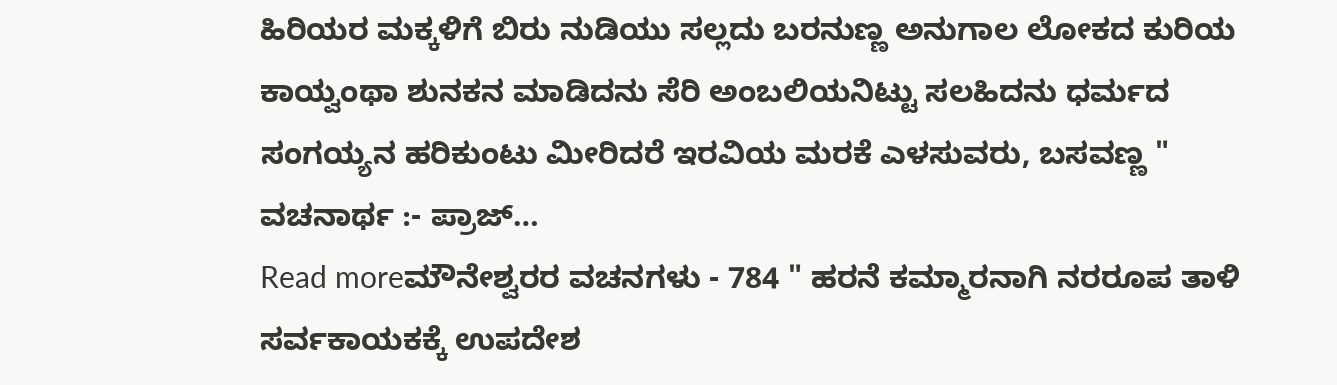ಹಿರಿಯರ ಮಕ್ಕಳಿಗೆ ಬಿರು ನುಡಿಯು ಸಲ್ಲದು ಬರನುಣ್ಣ ಅನುಗಾಲ ಲೋಕದ ಕುರಿಯ ಕಾಯ್ವಂಥಾ ಶುನಕನ ಮಾಡಿದನು ಸೆರಿ ಅಂಬಲಿಯನಿಟ್ಟು ಸಲಹಿದನು ಧರ್ಮದ ಸಂಗಯ್ಯನ ಹರಿಕುಂಟು ಮೀರಿದರೆ ಇರವಿಯ ಮರಕೆ ಎಳಸುವರು, ಬಸವಣ್ಣ " ವಚನಾರ್ಥ :- ಪ್ರಾಜ್…
Read moreಮೌನೇಶ್ವರರ ವಚನಗಳು - 784 " ಹರನೆ ಕಮ್ಮಾರನಾಗಿ ನರರೂಪ ತಾಳಿ ಸರ್ವಕಾಯಕಕ್ಕೆ ಉಪದೇಶ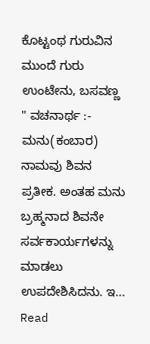ಕೊಟ್ಟಂಥ ಗುರುವಿನ ಮುಂದೆ ಗುರು ಉಂಟೇನು, ಬಸವಣ್ಣ " ವಚನಾರ್ಥ :- ಮನು(ಕಂಬಾರ) ನಾಮವು ಶಿವನ ಪ್ರತೀಕ. ಅಂತಹ ಮನು ಬ್ರಹ್ಮನಾದ ಶಿವನೇ ಸರ್ವಕಾರ್ಯಗಳನ್ನು ಮಾಡಲು ಉಪದೇಶಿಸಿದನು. ಇ…
Read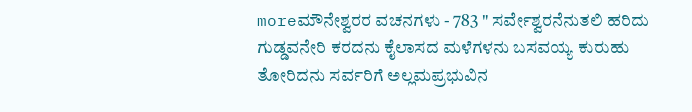moreಮೌನೇಶ್ವರರ ವಚನಗಳು - 783 " ಸರ್ವೇಶ್ವರನೆನುತಲಿ ಹರಿದು ಗುಡ್ಡವನೇರಿ ಕರದನು ಕೈಲಾಸದ ಮಳೆಗಳನು ಬಸವಯ್ಯ ಕುರುಹು ತೋರಿದನು ಸರ್ವರಿಗೆ ಅಲ್ಲಮಪ್ರಭುವಿನ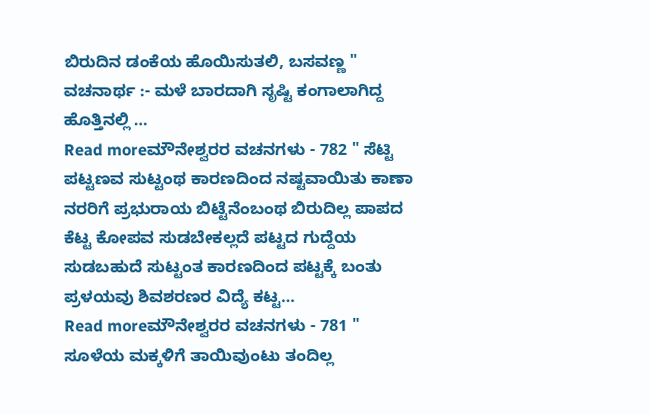ಬಿರುದಿನ ಡಂಕೆಯ ಹೊಯಿಸುತಲಿ, ಬಸವಣ್ಣ " ವಚನಾರ್ಥ :- ಮಳೆ ಬಾರದಾಗಿ ಸೃಷ್ಟಿ ಕಂಗಾಲಾಗಿದ್ದ ಹೊತ್ತಿನಲ್ಲಿ …
Read moreಮೌನೇಶ್ವರರ ವಚನಗಳು - 782 " ಸೆಟ್ಟಿ ಪಟ್ಟಣವ ಸುಟ್ಟಂಥ ಕಾರಣದಿಂದ ನಷ್ಟವಾಯಿತು ಕಾಣಾ ನರರಿಗೆ ಪ್ರಭುರಾಯ ಬಿಟ್ಟೆನೆಂಬಂಥ ಬಿರುದಿಲ್ಲ ಪಾಪದ ಕೆಟ್ಟ ಕೋಪವ ಸುಡಬೇಕಲ್ಲದೆ ಪಟ್ಟದ ಗುದ್ದೆಯ ಸುಡಬಹುದೆ ಸುಟ್ಟಂತ ಕಾರಣದಿಂದ ಪಟ್ಟಕ್ಕೆ ಬಂತು ಪ್ರಳಯವು ಶಿವಶರಣರ ವಿದ್ಯೆ ಕಟ್ಟ…
Read moreಮೌನೇಶ್ವರರ ವಚನಗಳು - 781 " ಸೂಳೆಯ ಮಕ್ಕಳಿಗೆ ತಾಯಿವುಂಟು ತಂದಿಲ್ಲ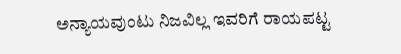ಅನ್ಯಾಯವುಂಟು ನಿಜವಿಲ್ಲ ಇವರಿಗೆ ರಾಯಪಟ್ಟ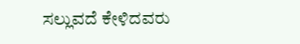ಸಲ್ಲುವದೆ ಕೇಳಿದವರು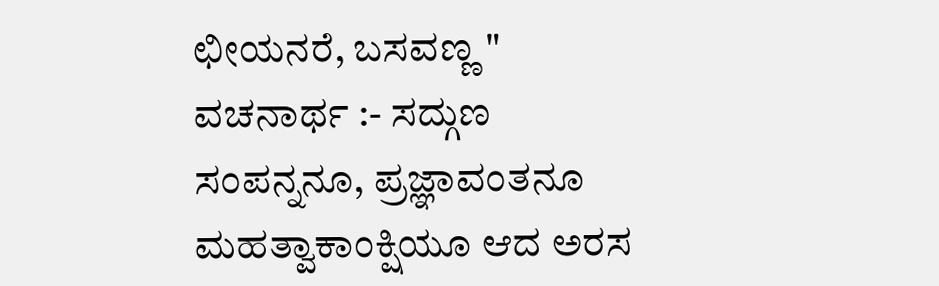ಛೀಯನರೆ, ಬಸವಣ್ಣ " ವಚನಾರ್ಥ :- ಸದ್ಗುಣ ಸಂಪನ್ನನೂ, ಪ್ರಜ್ಞಾವಂತನೂ ಮಹತ್ವಾಕಾಂಕ್ಷಿಯೂ ಆದ ಅರಸ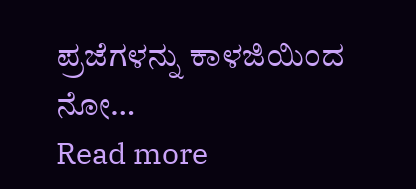ಪ್ರಜೆಗಳನ್ನು ಕಾಳಜಿಯಿಂದ ನೋ…
Read more